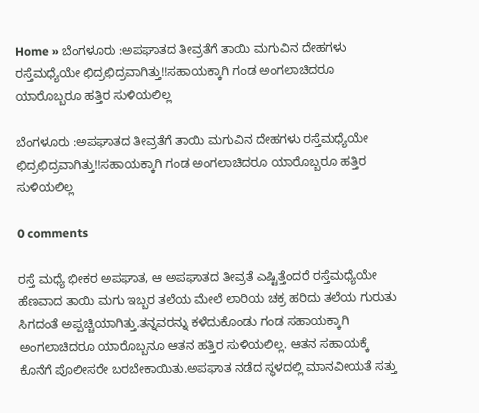Home » ಬೆಂಗಳೂರು :ಅಪಘಾತದ ತೀವ್ರತೆಗೆ ತಾಯಿ ಮಗುವಿನ ದೇಹಗಳು ರಸ್ತೆಮಧ್ಯೆಯೇ ಛಿದ್ರಛಿದ್ರವಾಗಿತ್ತು!!ಸಹಾಯಕ್ಕಾಗಿ ಗಂಡ ಅಂಗಲಾಚಿದರೂ ಯಾರೊಬ್ಬರೂ ಹತ್ತಿರ ಸುಳಿಯಲಿಲ್ಲ

ಬೆಂಗಳೂರು :ಅಪಘಾತದ ತೀವ್ರತೆಗೆ ತಾಯಿ ಮಗುವಿನ ದೇಹಗಳು ರಸ್ತೆಮಧ್ಯೆಯೇ ಛಿದ್ರಛಿದ್ರವಾಗಿತ್ತು!!ಸಹಾಯಕ್ಕಾಗಿ ಗಂಡ ಅಂಗಲಾಚಿದರೂ ಯಾರೊಬ್ಬರೂ ಹತ್ತಿರ ಸುಳಿಯಲಿಲ್ಲ

0 comments

ರಸ್ತೆ ಮಧ್ಯೆ ಭೀಕರ ಅಪಘಾತ, ಆ ಅಪಘಾತದ ತೀವ್ರತೆ ಎಷ್ಟಿತ್ತೆಂದರೆ ರಸ್ತೆಮಧ್ಯೆಯೇ ಹೆಣವಾದ ತಾಯಿ ಮಗು ಇಬ್ಬರ ತಲೆಯ ಮೇಲೆ ಲಾರಿಯ ಚಕ್ರ ಹರಿದು ತಲೆಯ ಗುರುತು ಸಿಗದಂತೆ ಅಪ್ಪಚ್ಚಿಯಾಗಿತ್ತು.ತನ್ನವರನ್ನು ಕಳೆದುಕೊಂಡು ಗಂಡ ಸಹಾಯಕ್ಕಾಗಿ ಅಂಗಲಾಚಿದರೂ ಯಾರೊಬ್ಬನೂ ಆತನ ಹತ್ತಿರ ಸುಳಿಯಲಿಲ್ಲ. ಆತನ ಸಹಾಯಕ್ಕೆ ಕೊನೆಗೆ ಪೊಲೀಸರೇ ಬರಬೇಕಾಯಿತು.ಅಪಘಾತ ನಡೆದ ಸ್ಥಳದಲ್ಲಿ ಮಾನವೀಯತೆ ಸತ್ತು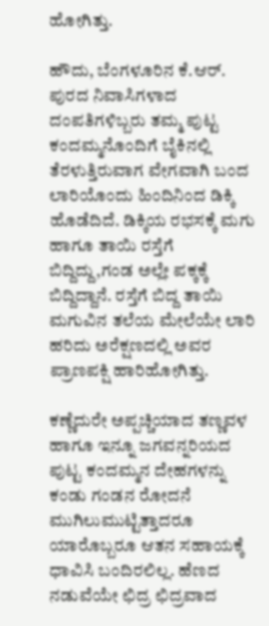ಹೋಗಿತ್ತು.

ಹೌದು, ಬೆಂಗಳೂರಿನ ಕೆ.ಆರ್. ಪುರದ ನಿವಾಸಿಗಳಾದ ದಂಪತಿಗಳಿಬ್ಬರು ತಮ್ಮ ಪುಟ್ಟ ಕಂದಮ್ಮನೊಂದಿಗೆ ಬೈಕಿನಲ್ಲಿ ತೆರಳುತ್ತಿರುವಾಗ ವೇಗವಾಗಿ ಬಂದ ಲಾರಿಯೊಂದು ಹಿಂದಿನಿಂದ ಡಿಕ್ಕಿ ಹೊಡೆದಿದೆ. ಡಿಕ್ಕಿಯ ರಭಸಕ್ಕೆ ಮಗು ಹಾಗೂ ತಾಯಿ ರಸ್ತೆಗೆ ಬಿದ್ದಿದ್ದು,ಗಂಡ ಅಲ್ಲೇ ಪಕ್ಕಕ್ಕೆ ಬಿದ್ದಿದ್ದಾನೆ. ರಸ್ತೆಗೆ ಬಿದ್ದ ತಾಯಿ ಮಗುವಿನ ತಲೆಯ ಮೇಲೆಯೇ ಲಾರಿ ಹರಿದು ಅರೆಕ್ಷಣದಲ್ಲಿ ಅವರ ಪ್ರಾಣಪಕ್ಷಿ ಹಾರಿಹೋಗಿತ್ತು.

ಕಣ್ಣೆದುರೇ ಅಪ್ಪಚ್ಚಿಯಾದ ತಣ್ಣವಳ ಹಾಗೂ ಇನ್ನೂ ಜಗವನ್ನರಿಯದ ಪುಟ್ಟ ಕಂದಮ್ಮನ ದೇಹಗಳನ್ನು ಕಂಡು ಗಂಡನ ರೋದನೆ ಮುಗಿಲುಮುಟ್ಟಿತ್ತಾದರೂ ಯಾರೊಬ್ಬರೂ ಆತನ ಸಹಾಯಕ್ಕೆ ಧಾವಿಸಿ ಬಂದಿರಲಿಲ್ಲ. ಹೆಣದ ನಡುವೆಯೇ ಛಿದ್ರ ಛಿದ್ರವಾದ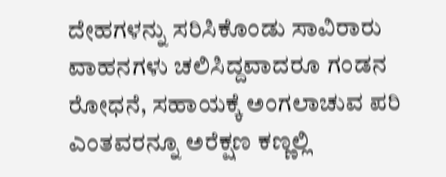ದೇಹಗಳನ್ನು ಸರಿಸಿಕೊಂಡು ಸಾವಿರಾರು ವಾಹನಗಳು ಚಲಿಸಿದ್ದವಾದರೂ ಗಂಡನ ರೋಧನೆ, ಸಹಾಯಕ್ಕೆ ಅಂಗಲಾಚುವ ಪರಿ ಎಂತವರನ್ನೂ ಅರೆಕ್ಷಣ ಕಣ್ಣಲ್ಲಿ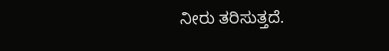ನೀರು ತರಿಸುತ್ತದೆ.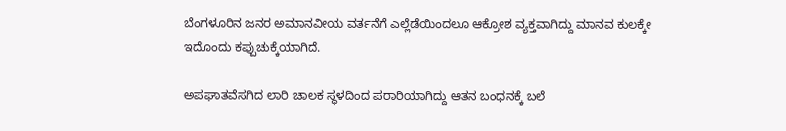ಬೆಂಗಳೂರಿನ ಜನರ ಅಮಾನವೀಯ ವರ್ತನೆಗೆ ಎಲ್ಲೆಡೆಯಿಂದಲೂ ಆಕ್ರೋಶ ವ್ಯಕ್ತವಾಗಿದ್ದು ಮಾನವ ಕುಲಕ್ಕೇ ಇದೊಂದು ಕಪ್ಪುಚುಕ್ಕೆಯಾಗಿದೆ.

ಅಪಘಾತವೆಸಗಿದ ಲಾರಿ ಚಾಲಕ ಸ್ಥಳದಿಂದ ಪರಾರಿಯಾಗಿದ್ದು ಆತನ ಬಂಧನಕ್ಕೆ ಬಲೆ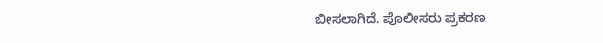ಬೀಸಲಾಗಿದೆ. ಪೊಲೀಸರು ಪ್ರಕರಣ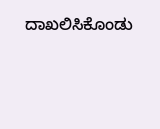ದಾಖಲಿಸಿಕೊಂಡು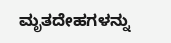ಮೃತದೇಹಗಳನ್ನು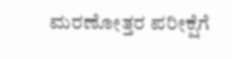ಮರಣೋತ್ತರ ಪರೀಕ್ಷೆಗೆ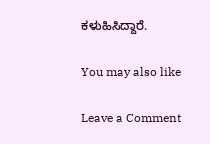ಕಳುಹಿಸಿದ್ದಾರೆ.

You may also like

Leave a Comment